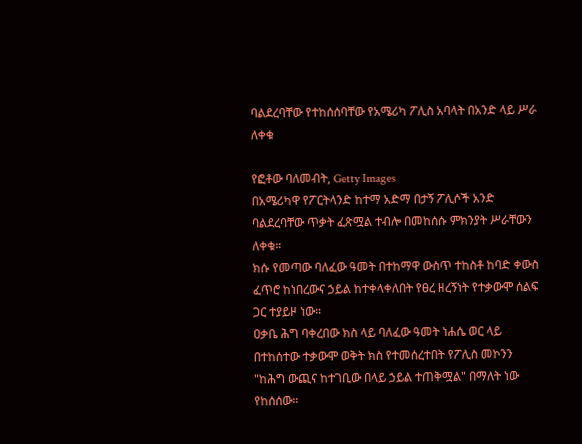ባልደረባቸው የተከሰሰባቸው የአሜሪካ ፖሊስ አባላት በአንድ ላይ ሥራ ለቀቁ

የፎቶው ባለመብት, Getty Images
በአሜሪካዋ የፖርትላንድ ከተማ አድማ በታኝ ፖሊሶች አንድ ባልደረባቸው ጥቃት ፈጽሟል ተብሎ በመከሰሱ ምክንያት ሥራቸውን ለቀቁ።
ክሱ የመጣው ባለፈው ዓመት በተከማዋ ውስጥ ተከስቶ ከባድ ቀውስ ፈጥሮ ከነበረውና ኃይል ከተቀላቀለበት የፀረ ዘረኝነት የተቃውሞ ሰልፍ ጋር ተያይዞ ነው።
ዐቃቤ ሕግ ባቀረበው ክስ ላይ ባለፈው ዓመት ነሐሴ ወር ላይ በተከሰተው ተቃውሞ ወቅት ክስ የተመሰረተበት የፖሊስ መኮንን "ከሕግ ውጪና ከተገቢው በላይ ኃይል ተጠቅሟል" በማለት ነው የከሰሰው።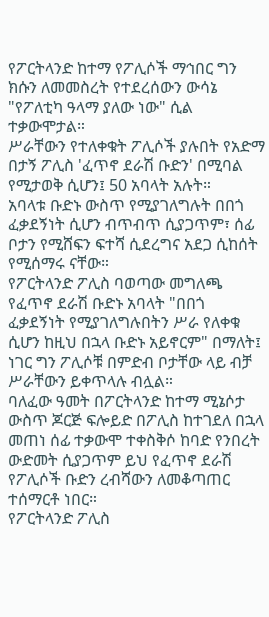የፖርትላንድ ከተማ የፖሊሶች ማኅበር ግን ክሱን ለመመስረት የተደረሰውን ውሳኔ "የፖለቲካ ዓላማ ያለው ነው" ሲል ተቃውሞታል።
ሥራቸውን የተለቀቁት ፖሊሶች ያሉበት የአድማ በታኝ ፖሊስ 'ፈጥኖ ደራሽ ቡድን' በሚባል የሚታወቅ ሲሆን፤ 50 አባላት አሉት።
አባላቱ ቡድኑ ውስጥ የሚያገለግሉት በበጎ ፈቃደኝነት ሲሆን ብጥብጥ ሲያጋጥም፣ ሰፊ ቦታን የሚሸፍን ፍተሻ ሲደረግና አደጋ ሲከሰት የሚሰማሩ ናቸው።
የፖርትላንድ ፖሊስ ባወጣው መግለጫ የፈጥኖ ደራሽ ቡድኑ አባላት "በበጎ ፈቃደኝነት የሚያገለግሉበትን ሥራ የለቀቁ ሲሆን ከዚህ በኋላ ቡድኑ አይኖርም" በማለት፤ ነገር ግን ፖሊሶቹ በምድብ ቦታቸው ላይ ብቻ ሥራቸውን ይቀጥላሉ ብሏል።
ባለፈው ዓመት በፖርትላንድ ከተማ ሚኔሶታ ውስጥ ጆርጅ ፍሎይድ በፖሊስ ከተገደለ በኋላ መጠነ ሰፊ ተቃውሞ ተቀስቅሶ ከባድ የንበረት ውድመት ሲያጋጥም ይህ የፈጥኖ ደራሽ የፖሊሶች ቡድን ረብሻውን ለመቆጣጠር ተሰማርቶ ነበር።
የፖርትላንድ ፖሊስ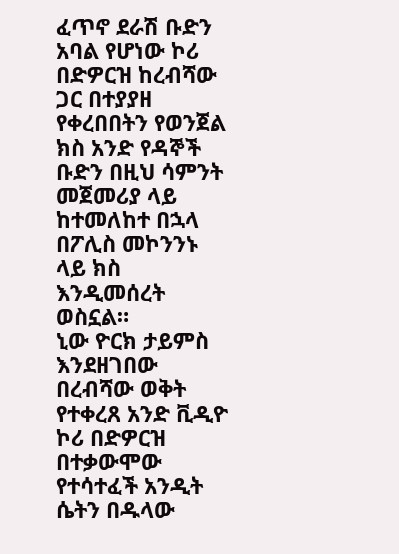ፈጥኖ ደራሽ ቡድን አባል የሆነው ኮሪ በድዎርዝ ከረብሻው ጋር በተያያዘ የቀረበበትን የወንጀል ክስ አንድ የዳኞች ቡድን በዚህ ሳምንት መጀመሪያ ላይ ከተመለከተ በኋላ በፖሊስ መኮንንኑ ላይ ክስ እንዲመሰረት ወስኗል።
ኒው ዮርክ ታይምስ እንደዘገበው በረብሻው ወቅት የተቀረጸ አንድ ቪዲዮ ኮሪ በድዎርዝ በተቃውሞው የተሳተፈች አንዲት ሴትን በዱላው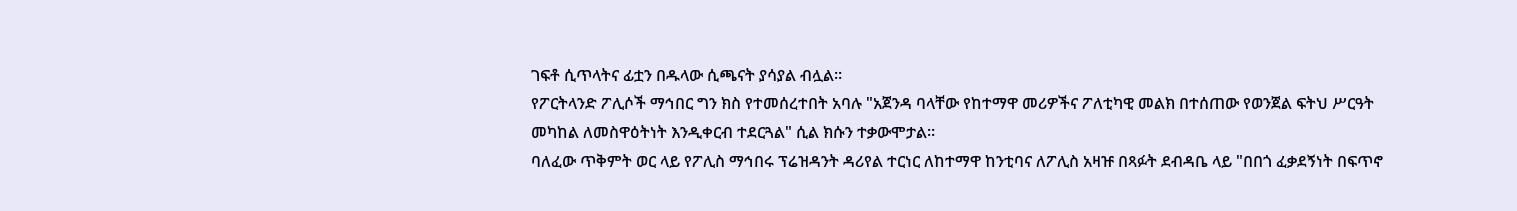ገፍቶ ሲጥላትና ፊቷን በዱላው ሲጫናት ያሳያል ብሏል።
የፖርትላንድ ፖሊሶች ማኅበር ግን ክስ የተመሰረተበት አባሉ "አጀንዳ ባላቸው የከተማዋ መሪዎችና ፖለቲካዊ መልክ በተሰጠው የወንጀል ፍትህ ሥርዓት መካከል ለመስዋዕትነት እንዲቀርብ ተደርጓል" ሲል ክሱን ተቃውሞታል።
ባለፈው ጥቅምት ወር ላይ የፖሊስ ማኅበሩ ፕሬዝዳንት ዳሪየል ተርነር ለከተማዋ ከንቲባና ለፖሊስ አዛዡ በጻፉት ደብዳቤ ላይ "በበጎ ፈቃደኝነት በፍጥኖ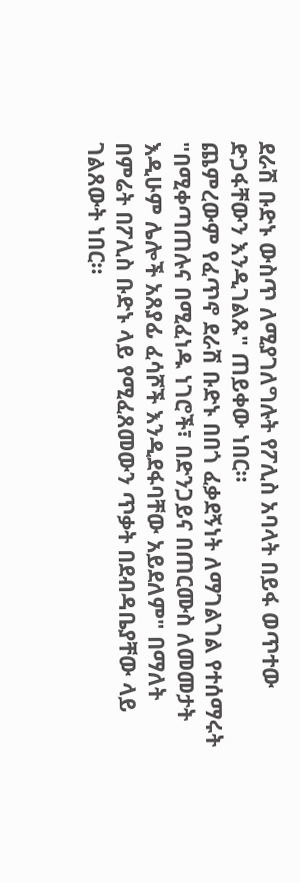ደራሽ ቡድኑ ውስጥ ለሚያገለግሉት የፖሊስ አባላት በይፋ ወጥተው ድጋፋቸውን እንዲገልጹ" ጠይቀው ነበር።
ጨምረውም የፈጥኖ ደራሽ ቡድኑ በበጎ ፈቃደኝነት ለማገልገል የተሰማሩት "በሚቀጣጠሉና በሚፈነዱ ነገሮች፣ በድንጋይና በጠርሙስ ለመመታት እዲሁም ሌሎች አጸያፊ ፈሳሾች እንዲደፋባቸው አይደለም" በማለት በምሬት በፖሊስ ቡድኑ ላይ የሚፈጸመውን ጥቃት በደብዳቤያቸው ላይ ገልጸውት ነበር።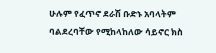ሁሉም የፈጥኖ ደራሽ ቡድኑ አባላትም ባልደረባቸው የሚከላከለው ሳይኖር ክስ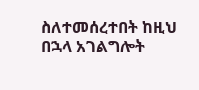ስለተመሰረተበት ከዚህ በኋላ አገልግሎት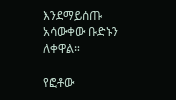እንደማይሰጡ አሳውቀው ቡድኑን ለቀዋል።

የፎቶው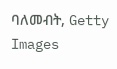ባለመብት, Getty Images